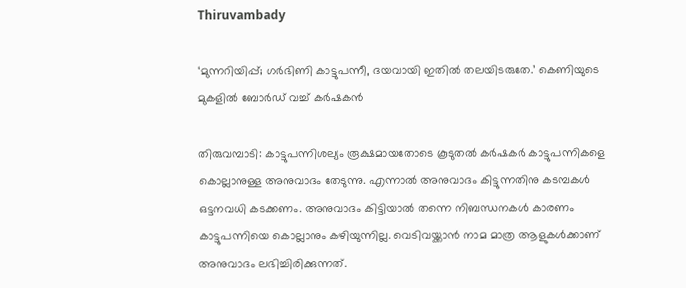Thiruvambady

‘മുന്നറിയിപ്പ്; ഗർഭിണി കാട്ടുപന്നീ, ദയവായി ഇതിൽ‌ തലയിടരുതേ.’ കെണിയുടെ മുകളിൽ ബോർഡ് വച്ച് കർഷകൻ

തിരുവമ്പാടി: കാട്ടുപന്നിശല്യം രൂക്ഷമായതോടെ കൂടുതൽ കർഷകർ കാട്ടുപന്നികളെ കൊല്ലാനുള്ള അനുവാദം തേടുന്നു. എന്നാൽ അനുവാദം കിട്ടുന്നതിനു കടമ്പകൾ ഒട്ടനവധി കടക്കണം. അനുവാദം കിട്ടിയാൽ തന്നെ നിബന്ധനകൾ കാരണം കാട്ടുപന്നിയെ കൊല്ലാനും കഴിയുന്നില്ല. വെടിവയ്ക്കാൻ നാമ മാത്ര ആളുകൾക്കാണ് അനുവാദം ലഭിച്ചിരിക്കുന്നത്.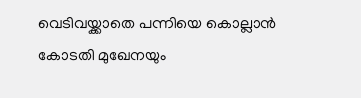വെടിവയ്ക്കാതെ പന്നിയെ കൊല്ലാൻ കോടതി മുഖേനയും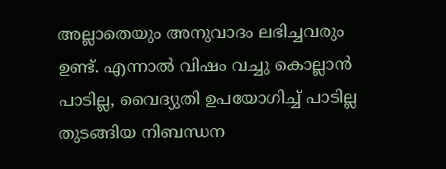അല്ലാതെയും അനുവാദം ലഭിച്ചവരും ഉണ്ട്. എന്നാൽ വിഷം വച്ചു കൊല്ലാൻ പാടില്ല, വൈദ്യുതി ഉപയോഗിച്ച് പാടില്ല തുടങ്ങിയ നിബന്ധന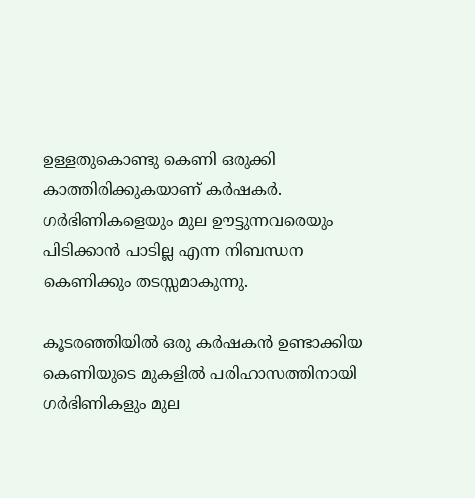ഉള്ളതുകൊണ്ടു കെണി ഒരുക്കി കാത്തിരിക്കുകയാണ് കർഷകർ. ഗർഭിണികളെയും മുല ഊട്ടുന്നവരെയും പിടിക്കാൻ പാടില്ല എന്ന നിബന്ധന കെണിക്കും തടസ്സമാകുന്നു.

കൂടരഞ്ഞിയിൽ ഒരു കർഷകൻ ഉണ്ടാക്കിയ കെണിയുടെ മുകളിൽ പരിഹാസത്തിനായി ഗർഭിണികളും മുല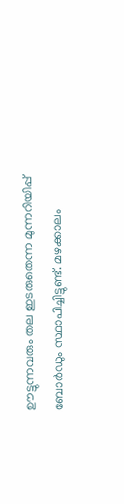ഊട്ടുന്നവരും തല ഇടരുതെന്ന മുന്നറിയിപ്പ് ബോർഡും സ്ഥാപിച്ചിട്ടുണ്ട്. മഴക്കാലം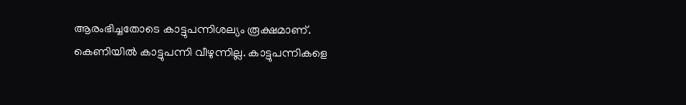ആരംഭിച്ചതോടെ കാട്ടുപന്നിശല്യം രൂക്ഷമാണ്. കെണിയിൽ കാട്ടുപന്നി വീഴുന്നില്ല. കാട്ടുപന്നികളെ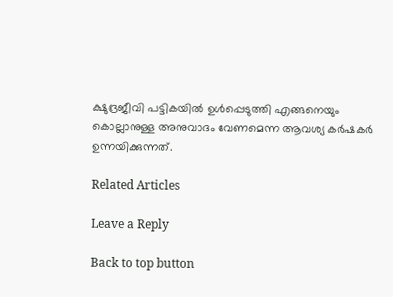ക്ഷുദ്രജീവി പട്ടികയിൽ ഉൾപ്പെടുത്തി എങ്ങനെയും കൊല്ലാനുള്ള അനുവാദം വേണമെന്ന ആവശ്യ കർഷകർ ഉന്നയിക്കുന്നത്.

Related Articles

Leave a Reply

Back to top button